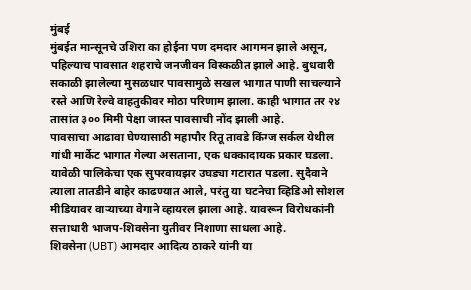मुंबई
मुंबईत मान्सूनचे उशिरा का होईना पण दमदार आगमन झाले असून, पहिल्याच पावसात शहराचे जनजीवन विस्कळीत झाले आहे. बुधवारी सकाळी झालेल्या मुसळधार पावसामुळे सखल भागात पाणी साचल्याने रस्ते आणि रेल्वे वाहतुकीवर मोठा परिणाम झाला. काही भागात तर २४ तासांत ३०० मिमी पेक्षा जास्त पावसाची नोंद झाली आहे.
पावसाचा आढावा घेण्यासाठी महापौर रितू तावडे किंग्ज सर्कल येथील गांधी मार्केट भागात गेल्या असताना, एक धक्कादायक प्रकार घडला. यावेळी पालिकेचा एक सुपरवायझर उघड्या गटारात पडला. सुदैवाने त्याला तातडीने बाहेर काढण्यात आले, परंतु या घटनेचा व्हिडिओ सोशल मीडियावर वाऱ्याच्या वेगाने व्हायरल झाला आहे. यावरून विरोधकांनी सत्ताधारी भाजप-शिवसेना युतीवर निशाणा साधला आहे.
शिवसेना (UBT) आमदार आदित्य ठाकरे यांनी या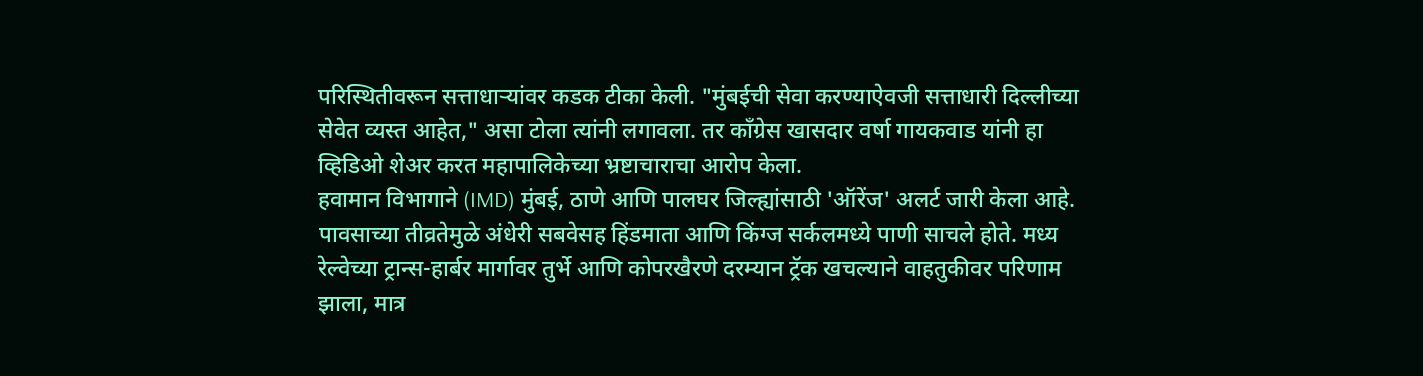परिस्थितीवरून सत्ताधाऱ्यांवर कडक टीका केली. "मुंबईची सेवा करण्याऐवजी सत्ताधारी दिल्लीच्या सेवेत व्यस्त आहेत," असा टोला त्यांनी लगावला. तर काँग्रेस खासदार वर्षा गायकवाड यांनी हा व्हिडिओ शेअर करत महापालिकेच्या भ्रष्टाचाराचा आरोप केला.
हवामान विभागाने (IMD) मुंबई, ठाणे आणि पालघर जिल्ह्यांसाठी 'ऑरेंज' अलर्ट जारी केला आहे. पावसाच्या तीव्रतेमुळे अंधेरी सबवेसह हिंडमाता आणि किंग्ज सर्कलमध्ये पाणी साचले होते. मध्य रेल्वेच्या ट्रान्स-हार्बर मार्गावर तुर्भे आणि कोपरखैरणे दरम्यान ट्रॅक खचल्याने वाहतुकीवर परिणाम झाला, मात्र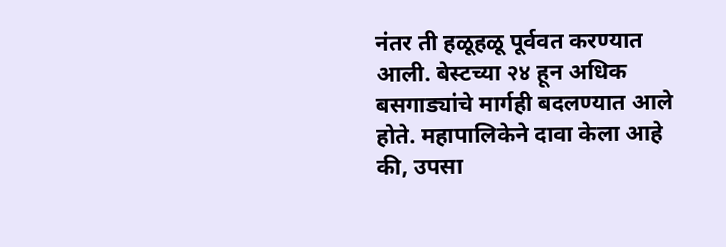नंतर ती हळूहळू पूर्ववत करण्यात आली. बेस्टच्या २४ हून अधिक बसगाड्यांचे मार्गही बदलण्यात आले होते. महापालिकेने दावा केला आहे की, उपसा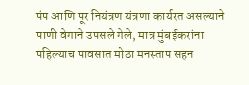पंप आणि पूर नियंत्रण यंत्रणा कार्यरत असल्याने पाणी वेगाने उपसले गेले, मात्र मुंबईकरांना पहिल्याच पावसात मोठा मनस्ताप सहन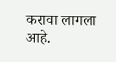करावा लागला आहे.